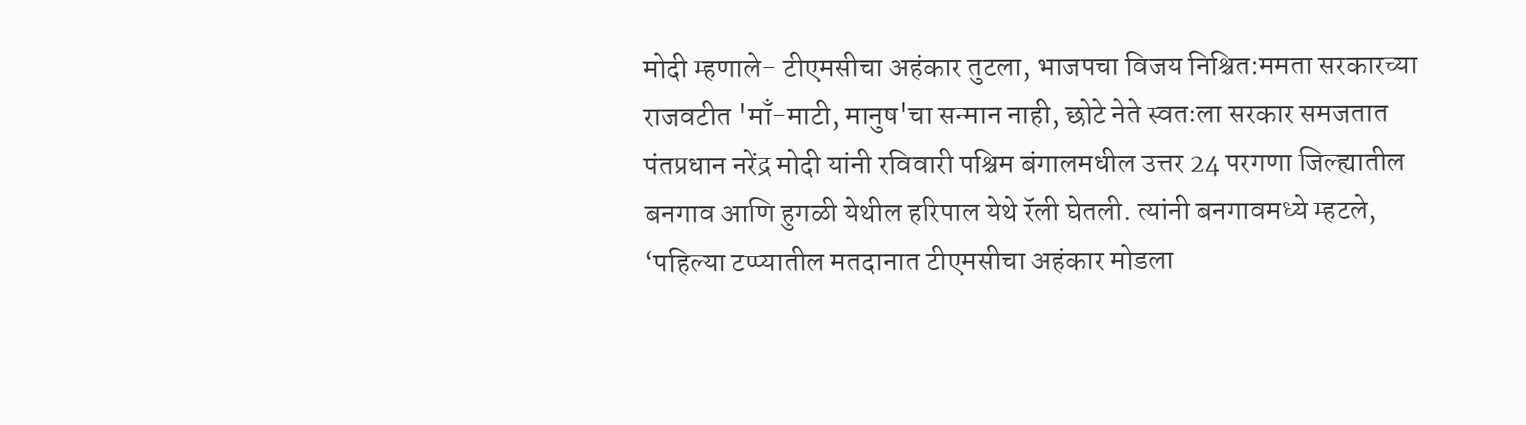मोदी म्हणाले- टीएमसीचा अहंकार तुटला, भाजपचा विजय निश्चित:ममता सरकारच्या राजवटीत 'माँ-माटी, मानुष'चा सन्मान नाही, छोटे नेते स्वतःला सरकार समजतात
पंतप्रधान नरेंद्र मोदी यांनी रविवारी पश्चिम बंगालमधील उत्तर 24 परगणा जिल्ह्यातील बनगाव आणि हुगळी येथील हरिपाल येथे रॅली घेतली. त्यांनी बनगावमध्ये म्हटले, ‘पहिल्या टप्प्यातील मतदानात टीएमसीचा अहंकार मोडला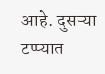आहे. दुसऱ्या टप्प्यात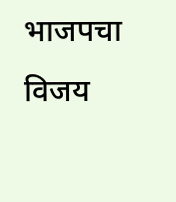भाजपचा विजय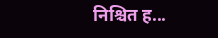निश्चित ह...